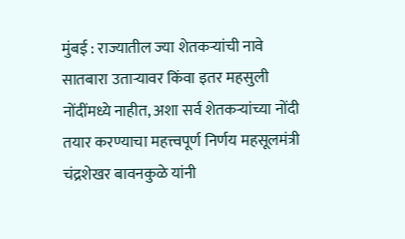मुंबई : राज्यातील ज्या शेतकऱ्यांची नावे सातबारा उताऱ्यावर किंवा इतर महसुली नोंदींमध्ये नाहीत, अशा सर्व शेतकऱ्यांच्या नोंदी तयार करण्याचा महत्त्वपूर्ण निर्णय महसूलमंत्री चंद्रशेखर बावनकुळे यांनी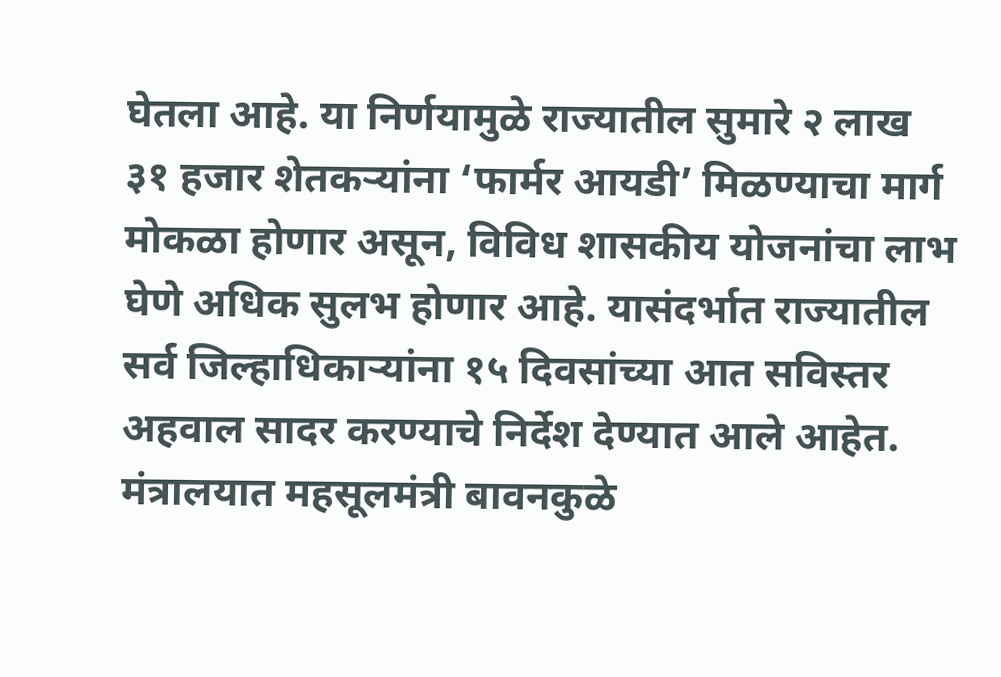घेतला आहे. या निर्णयामुळे राज्यातील सुमारे २ लाख ३१ हजार शेतकऱ्यांना ‘फार्मर आयडी’ मिळण्याचा मार्ग मोकळा होणार असून, विविध शासकीय योजनांचा लाभ घेणे अधिक सुलभ होणार आहे. यासंदर्भात राज्यातील सर्व जिल्हाधिकाऱ्यांना १५ दिवसांच्या आत सविस्तर अहवाल सादर करण्याचे निर्देश देण्यात आले आहेत. मंत्रालयात महसूलमंत्री बावनकुळे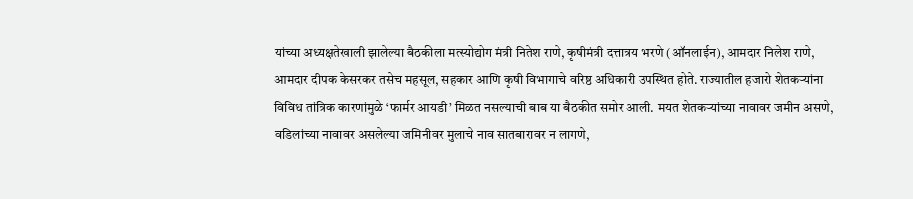यांच्या अध्यक्षतेखाली झालेल्या बैठकीला मत्स्योद्योग मंत्री नितेश राणे, कृषीमंत्री दत्तात्रय भरणे (ऑनलाईन), आमदार निलेश राणे, आमदार दीपक केसरकर तसेच महसूल, सहकार आणि कृषी विभागाचे वरिष्ठ अधिकारी उपस्थित होते. राज्यातील हजारो शेतकऱ्यांना विविध तांत्रिक कारणांमुळे ‘फार्मर आयडी’ मिळत नसल्याची बाब या बैठकीत समोर आली. मयत शेतकऱ्यांच्या नावावर जमीन असणे, वडिलांच्या नावावर असलेल्या जमिनीवर मुलाचे नाव सातबारावर न लागणे,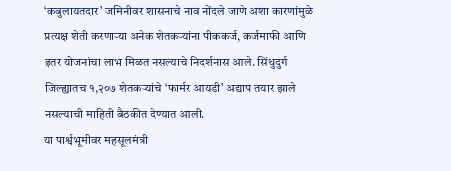‘कबुलायतदार’ जमिनीवर शासनाचे नाव नोंदले जाणे अशा कारणांमुळे प्रत्यक्ष शेती करणाऱ्या अनेक शेतकऱ्यांना पीककर्ज, कर्जमाफी आणि इतर योजनांचा लाभ मिळत नसल्याचे निदर्शनास आले. सिंधुदुर्ग जिल्ह्यातच १,२०७ शेतकऱ्यांचे ‘फार्मर आयडी’ अद्याप तयार झाले नसल्याची माहिती बैठकीत देण्यात आली.
या पार्श्वभूमीवर महसूलमंत्री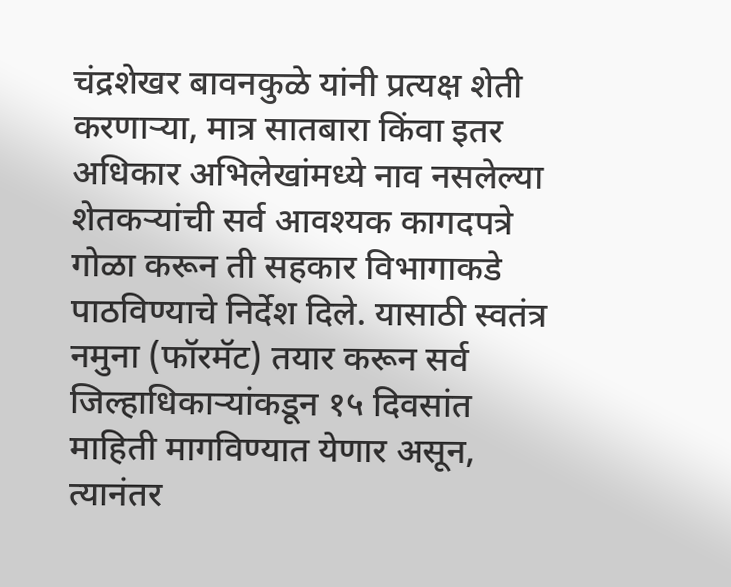चंद्रशेखर बावनकुळे यांनी प्रत्यक्ष शेती करणाऱ्या, मात्र सातबारा किंवा इतर अधिकार अभिलेखांमध्ये नाव नसलेल्या शेतकऱ्यांची सर्व आवश्यक कागदपत्रे गोळा करून ती सहकार विभागाकडे पाठविण्याचे निर्देश दिले. यासाठी स्वतंत्र नमुना (फॉरमॅट) तयार करून सर्व जिल्हाधिकाऱ्यांकडून १५ दिवसांत माहिती मागविण्यात येणार असून, त्यानंतर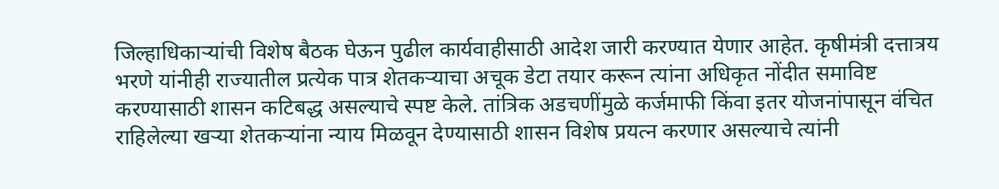जिल्हाधिकाऱ्यांची विशेष बैठक घेऊन पुढील कार्यवाहीसाठी आदेश जारी करण्यात येणार आहेत. कृषीमंत्री दत्तात्रय भरणे यांनीही राज्यातील प्रत्येक पात्र शेतकऱ्याचा अचूक डेटा तयार करून त्यांना अधिकृत नोंदीत समाविष्ट करण्यासाठी शासन कटिबद्ध असल्याचे स्पष्ट केले. तांत्रिक अडचणींमुळे कर्जमाफी किंवा इतर योजनांपासून वंचित राहिलेल्या खऱ्या शेतकऱ्यांना न्याय मिळवून देण्यासाठी शासन विशेष प्रयत्न करणार असल्याचे त्यांनी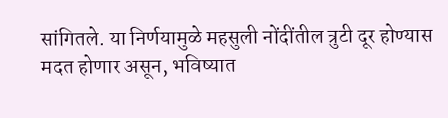सांगितले. या निर्णयामुळे महसुली नोंदींतील त्रुटी दूर होण्यास मदत होणार असून, भविष्यात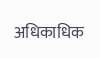अधिकाधिक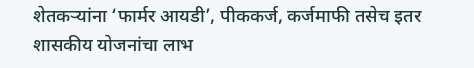शेतकऱ्यांना ‘फार्मर आयडी’, पीककर्ज, कर्जमाफी तसेच इतर शासकीय योजनांचा लाभ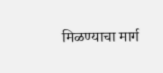मिळण्याचा मार्ग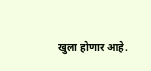खुला होणार आहे.